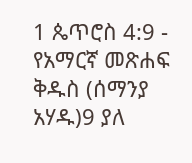1 ጴጥሮስ 4:9 - የአማርኛ መጽሐፍ ቅዱስ (ሰማንያ አሃዱ)9 ያለ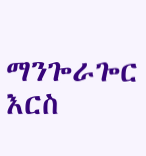ማንጐራጐር እርስ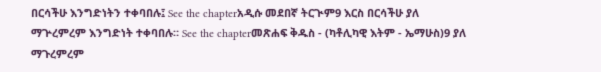በርሳችሁ እንግድነትን ተቀባበሉ፤ See the chapterአዲሱ መደበኛ ትርጒም9 እርስ በርሳችሁ ያለ ማጕረምረም እንግድነት ተቀባበሉ። See the chapterመጽሐፍ ቅዱስ - (ካቶሊካዊ እትም - ኤማሁስ)9 ያለ ማጉረምረም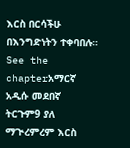እርስ በርሳችሁ በእንግድነትን ተቀባበሉ። See the chapterአማርኛ አዲሱ መደበኛ ትርጉም9 ያለ ማጒረምረም እርስ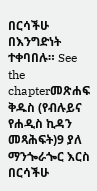በርሳችሁ በእንግድነት ተቀባበሉ። See the chapterመጽሐፍ ቅዱስ (የብሉይና የሐዲስ ኪዳን መጻሕፍት)9 ያለ ማንጐራጐር እርስ በርሳችሁ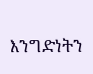እንግድነትን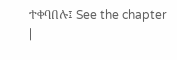ተቀባበሉ፤ See the chapter |